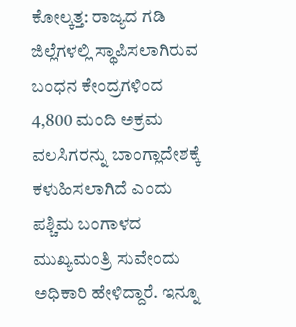ಕೋಲ್ಕತ್ತ: ರಾಜ್ಯದ ಗಡಿ ಜಿಲ್ಲೆಗಳಲ್ಲಿ ಸ್ಥಾಪಿಸಲಾಗಿರುವ ಬಂಧನ ಕೇಂದ್ರಗಳಿಂದ 4,800 ಮಂದಿ ಅಕ್ರಮ ವಲಸಿಗರನ್ನು ಬಾಂಗ್ಲಾದೇಶಕ್ಕೆ ಕಳುಹಿಸಲಾಗಿದೆ ಎಂದು ಪಶ್ಚಿಮ ಬಂಗಾಳದ ಮುಖ್ಯಮಂತ್ರಿ ಸುವೇಂದು ಅಧಿಕಾರಿ ಹೇಳಿದ್ದಾರೆ. ಇನ್ನೂ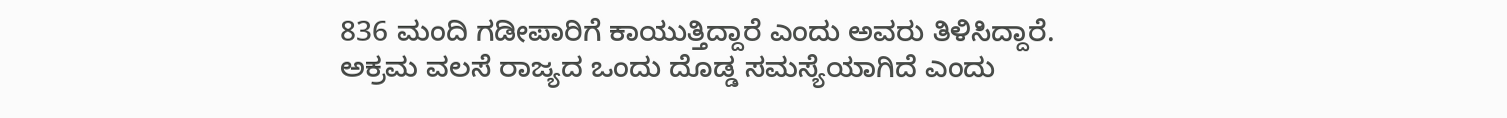836 ಮಂದಿ ಗಡೀಪಾರಿಗೆ ಕಾಯುತ್ತಿದ್ದಾರೆ ಎಂದು ಅವರು ತಿಳಿಸಿದ್ದಾರೆ.
ಅಕ್ರಮ ವಲಸೆ ರಾಜ್ಯದ ಒಂದು ದೊಡ್ಡ ಸಮಸ್ಯೆಯಾಗಿದೆ ಎಂದು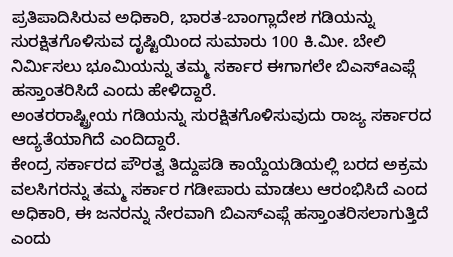ಪ್ರತಿಪಾದಿಸಿರುವ ಅಧಿಕಾರಿ, ಭಾರತ-ಬಾಂಗ್ಲಾದೇಶ ಗಡಿಯನ್ನು ಸುರಕ್ಷಿತಗೊಳಿಸುವ ದೃಷ್ಟಿಯಿಂದ ಸುಮಾರು 100 ಕಿ.ಮೀ. ಬೇಲಿ ನಿರ್ಮಿಸಲು ಭೂಮಿಯನ್ನು ತಮ್ಮ ಸರ್ಕಾರ ಈಗಾಗಲೇ ಬಿಎಸ್aಎಫ್ಗೆ ಹಸ್ತಾಂತರಿಸಿದೆ ಎಂದು ಹೇಳಿದ್ದಾರೆ.
ಅಂತರರಾಷ್ಟ್ರೀಯ ಗಡಿಯನ್ನು ಸುರಕ್ಷಿತಗೊಳಿಸುವುದು ರಾಜ್ಯ ಸರ್ಕಾರದ ಆದ್ಯತೆಯಾಗಿದೆ ಎಂದಿದ್ದಾರೆ.
ಕೇಂದ್ರ ಸರ್ಕಾರದ ಪೌರತ್ವ ತಿದ್ದುಪಡಿ ಕಾಯ್ದೆಯಡಿಯಲ್ಲಿ ಬರದ ಅಕ್ರಮ ವಲಸಿಗರನ್ನು ತಮ್ಮ ಸರ್ಕಾರ ಗಡೀಪಾರು ಮಾಡಲು ಆರಂಭಿಸಿದೆ ಎಂದ ಅಧಿಕಾರಿ, ಈ ಜನರನ್ನು ನೇರವಾಗಿ ಬಿಎಸ್ಎಫ್ಗೆ ಹಸ್ತಾಂತರಿಸಲಾಗುತ್ತಿದೆ ಎಂದು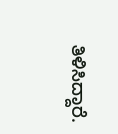ತಿಳಿಸಿದ್ದಾರೆ.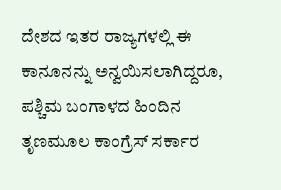ದೇಶದ ಇತರ ರಾಜ್ಯಗಳಲ್ಲಿ ಈ ಕಾನೂನನ್ನು ಅನ್ವಯಿಸಲಾಗಿದ್ದರೂ, ಪಶ್ಚಿಮ ಬಂಗಾಳದ ಹಿಂದಿನ ತೃಣಮೂಲ ಕಾಂಗ್ರೆಸ್ ಸರ್ಕಾರ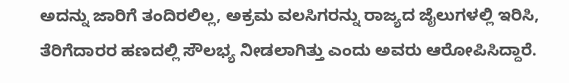ಅದನ್ನು ಜಾರಿಗೆ ತಂದಿರಲಿಲ್ಲ, ಅಕ್ರಮ ವಲಸಿಗರನ್ನು ರಾಜ್ಯದ ಜೈಲುಗಳಲ್ಲಿ ಇರಿಸಿ, ತೆರಿಗೆದಾರರ ಹಣದಲ್ಲಿ ಸೌಲಭ್ಯ ನೀಡಲಾಗಿತ್ತು ಎಂದು ಅವರು ಆರೋಪಿಸಿದ್ದಾರೆ.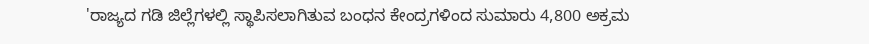'ರಾಜ್ಯದ ಗಡಿ ಜಿಲ್ಲೆಗಳಲ್ಲಿ ಸ್ಥಾಪಿಸಲಾಗಿತುವ ಬಂಧನ ಕೇಂದ್ರಗಳಿಂದ ಸುಮಾರು 4,800 ಅಕ್ರಮ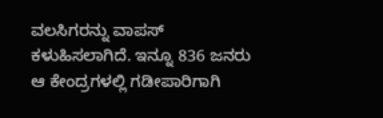ವಲಸಿಗರನ್ನು ವಾಪಸ್ ಕಳುಹಿಸಲಾಗಿದೆ. ಇನ್ನೂ 836 ಜನರು ಆ ಕೇಂದ್ರಗಳಲ್ಲಿ ಗಡೀಪಾರಿಗಾಗಿ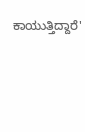ಕಾಯುತ್ತಿದ್ದಾರೆ'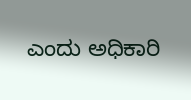ಎಂದು ಅಧಿಕಾರಿ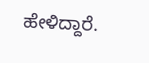ಹೇಳಿದ್ದಾರೆ.